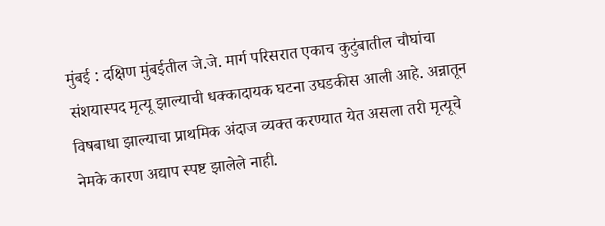मुंबई : दक्षिण मुंबईतील जे.जे. मार्ग परिसरात एकाच कुटुंबातील चौघांचा संशयास्पद मृत्यू झाल्याची धक्कादायक घटना उघडकीस आली आहे. अन्नातून विषबाधा झाल्याचा प्राथमिक अंदाज व्यक्त करण्यात येत असला तरी मृत्यूचे नेमके कारण अद्याप स्पष्ट झालेले नाही.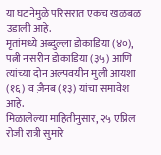या घटनेमुळे परिसरात एकच खळबळ उडाली आहे.
मृतांमध्ये अब्दुल्ला डोकाडिया (४०), पत्नी नसरीन डोकाडिया (३५) आणि त्यांच्या दोन अल्पवयीन मुली आयशा (१६) व ज़ैनब (१३) यांचा समावेश आहे.
मिळालेल्या माहितीनुसार, २५ एप्रिल रोजी रात्री सुमारे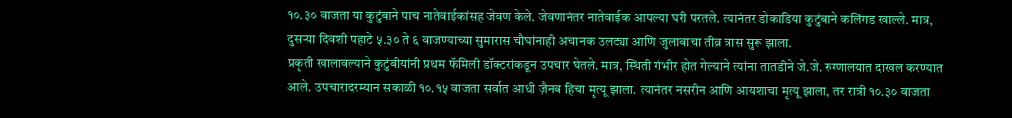१०.३० वाजता या कुटुंबाने पाच नातेवाईकांसह जेवण केले. जेवणानंतर नातेवाईक आपल्या घरी परतले. त्यानंतर डोकाडिया कुटुंबाने कलिंगड खाल्ले. मात्र, दुसऱ्या दिवशी पहाटे ५.३० ते ६ वाजण्याच्या सुमारास चौघांनाही अचानक उलट्या आणि जुलाबाचा तीव्र त्रास सुरू झाला.
प्रकृती खालावल्याने कुटुंबीयांनी प्रथम फॅमिली डॉक्टरांकडून उपचार घेतले. मात्र, स्थिती गंभीर होत गेल्याने त्यांना तातडीने जे.जे. रुग्णालयात दाखल करण्यात आले. उपचारादरम्यान सकाळी १०.१५ वाजता सर्वात आधी ज़ैनब हिचा मृत्यू झाला. त्यानंतर नसरीन आणि आयशाचा मृत्यू झाला, तर रात्री १०.३० वाजता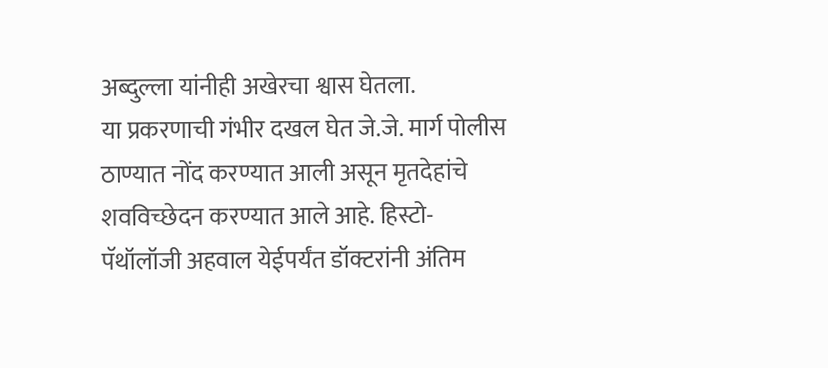अब्दुल्ला यांनीही अखेरचा श्वास घेतला.
या प्रकरणाची गंभीर दखल घेत जे.जे. मार्ग पोलीस ठाण्यात नोंद करण्यात आली असून मृतदेहांचे शवविच्छेदन करण्यात आले आहे. हिस्टो-पॅथॉलॉजी अहवाल येईपर्यंत डॉक्टरांनी अंतिम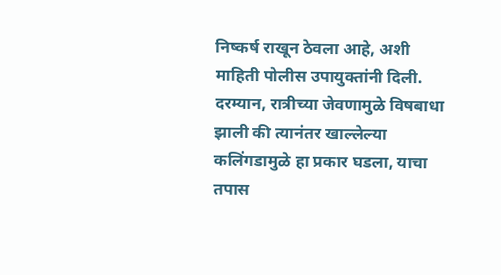निष्कर्ष राखून ठेवला आहे, अशी माहिती पोलीस उपायुक्तांनी दिली.
दरम्यान, रात्रीच्या जेवणामुळे विषबाधा झाली की त्यानंतर खाल्लेल्या कलिंगडामुळे हा प्रकार घडला, याचा तपास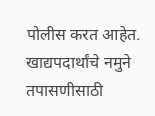पोलीस करत आहेत. खाद्यपदार्थांचे नमुने तपासणीसाठी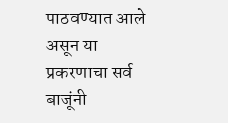पाठवण्यात आले असून या प्रकरणाचा सर्व बाजूंनी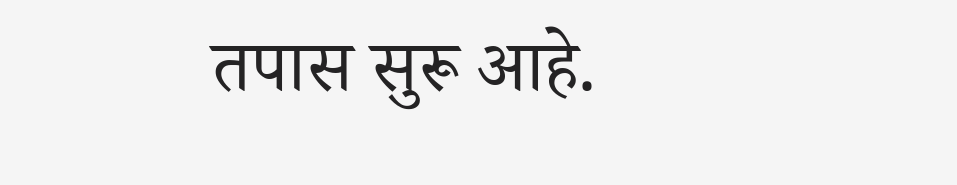तपास सुरू आहे.